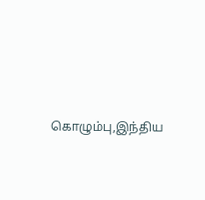கொழும்பு,இந்திய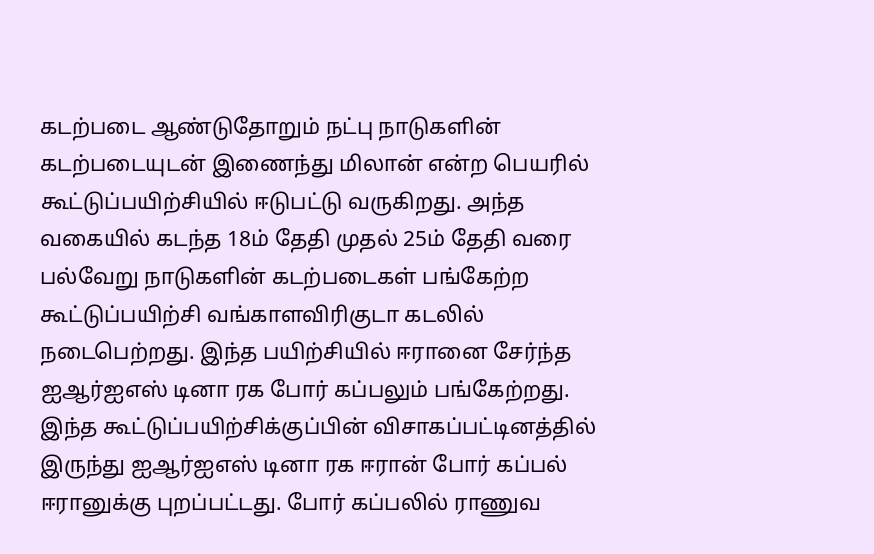கடற்படை ஆண்டுதோறும் நட்பு நாடுகளின் கடற்படையுடன் இணைந்து மிலான் என்ற பெயரில் கூட்டுப்பயிற்சியில் ஈடுபட்டு வருகிறது. அந்த வகையில் கடந்த 18ம் தேதி முதல் 25ம் தேதி வரை பல்வேறு நாடுகளின் கடற்படைகள் பங்கேற்ற கூட்டுப்பயிற்சி வங்காளவிரிகுடா கடலில் நடைபெற்றது. இந்த பயிற்சியில் ஈரானை சேர்ந்த ஐஆர்ஐஎஸ் டினா ரக போர் கப்பலும் பங்கேற்றது.
இந்த கூட்டுப்பயிற்சிக்குப்பின் விசாகப்பட்டினத்தில் இருந்து ஐஆர்ஐஎஸ் டினா ரக ஈரான் போர் கப்பல் ஈரானுக்கு புறப்பட்டது. போர் கப்பலில் ராணுவ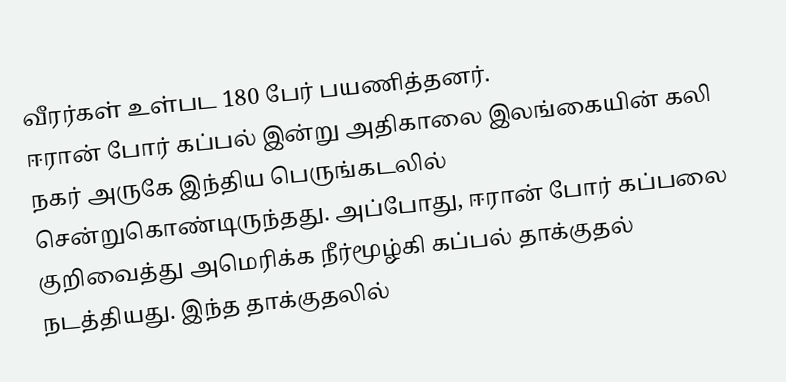வீரர்கள் உள்பட 180 பேர் பயணித்தனர்.
ஈரான் போர் கப்பல் இன்று அதிகாலை இலங்கையின் கலி நகர் அருகே இந்திய பெருங்கடலில் சென்றுகொண்டிருந்தது. அப்போது, ஈரான் போர் கப்பலை குறிவைத்து அமெரிக்க நீர்மூழ்கி கப்பல் தாக்குதல் நடத்தியது. இந்த தாக்குதலில்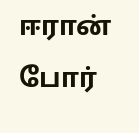ஈரான் போர்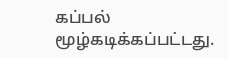கப்பல் மூழ்கடிக்கப்பட்டது.